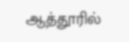ஆத்தூரில்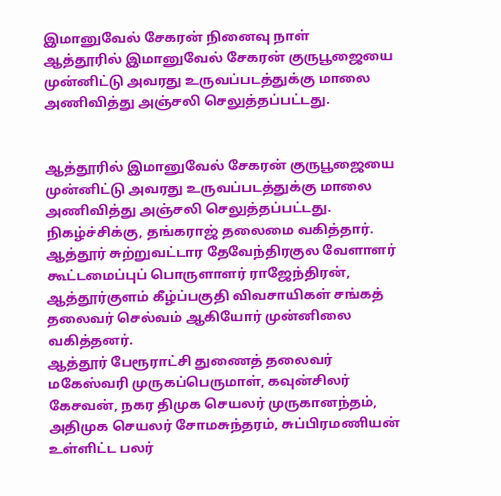இமானுவேல் சேகரன் நினைவு நாள்
ஆத்தூரில் இமானுவேல் சேகரன் குருபூஜையை முன்னிட்டு அவரது உருவப்படத்துக்கு மாலை அணிவித்து அஞ்சலி செலுத்தப்பட்டது.


ஆத்தூரில் இமானுவேல் சேகரன் குருபூஜையை முன்னிட்டு அவரது உருவப்படத்துக்கு மாலை அணிவித்து அஞ்சலி செலுத்தப்பட்டது.
நிகழ்ச்சிக்கு, தங்கராஜ் தலைமை வகித்தார். ஆத்தூர் சுற்றுவட்டார தேவேந்திரகுல வேளாளர் கூட்டமைப்புப் பொருளாளர் ராஜேந்திரன், ஆத்தூர்குளம் கீழ்ப்பகுதி விவசாயிகள் சங்கத் தலைவர் செல்வம் ஆகியோர் முன்னிலை வகித்தனர்.
ஆத்தூர் பேரூராட்சி துணைத் தலைவர் மகேஸ்வரி முருகப்பெருமாள், கவுன்சிலர் கேசவன், நகர திமுக செயலர் முருகானந்தம், அதிமுக செயலர் சோமசுந்தரம், சுப்பிரமணியன் உள்ளிட்ட பலர்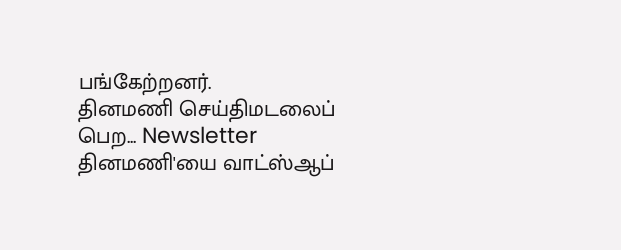பங்கேற்றனர்.
தினமணி செய்திமடலைப் பெற... Newsletter
தினமணி'யை வாட்ஸ்ஆப்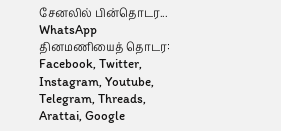சேனலில் பின்தொடர... WhatsApp
தினமணியைத் தொடர: Facebook, Twitter, Instagram, Youtube, Telegram, Threads, Arattai, Google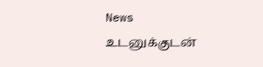News
உடனுக்குடன்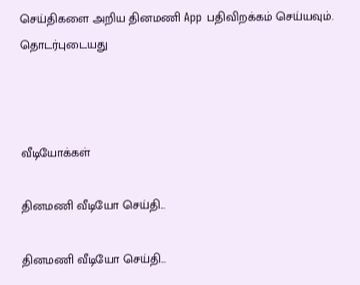செய்திகளை அறிய தினமணி App பதிவிறக்கம் செய்யவும்.
தொடர்புடையது



வீடியோக்கள்

தினமணி வீடியோ செய்தி...

தினமணி வீடியோ செய்தி...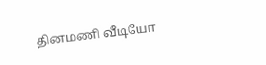தினமணி வீடியோ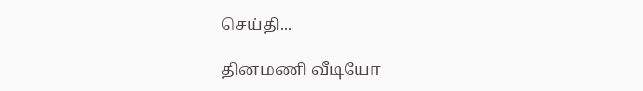செய்தி...

தினமணி வீடியோ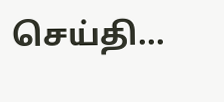செய்தி...